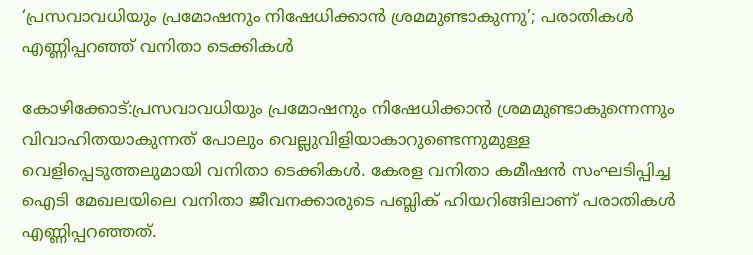‘പ്രസവാവധിയും പ്രമോഷനും നിഷേധിക്കാന്‍ ശ്രമമുണ്ടാകുന്നു’; പരാതികള്‍ എണ്ണിപ്പറഞ്ഞ് വനിതാ ടെക്കികള്‍

കോഴിക്കോട്:പ്രസവാവധിയും പ്രമോഷനും നിഷേധിക്കാന്‍ ശ്രമമുണ്ടാകുന്നെന്നും വിവാഹിതയാകുന്നത് പോലും വെല്ലുവിളിയാകാറുണ്ടെന്നുമുള്ള വെളിപ്പെടുത്തലുമായി വനിതാ ടെക്കികള്‍. കേരള വനിതാ കമീഷന്‍ സംഘടിപ്പിച്ച ഐടി മേഖലയിലെ വനിതാ ജീവനക്കാരുടെ പബ്ലിക് ഹിയറിങ്ങിലാണ് പരാതികള്‍ എണ്ണിപ്പറഞ്ഞത്.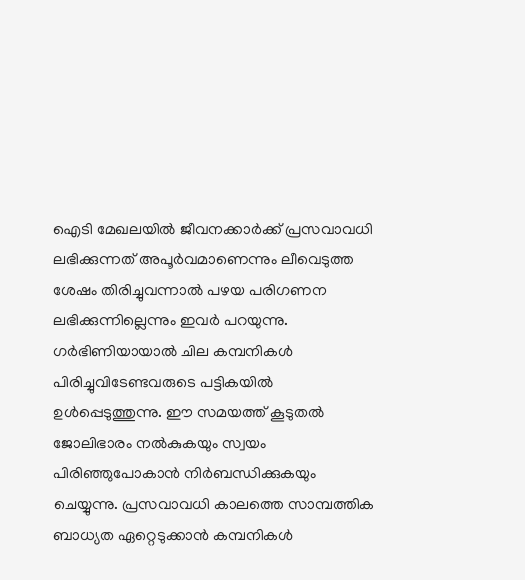ഐടി മേഖലയില്‍ ജീവനക്കാര്‍ക്ക് പ്രസവാവധി ലഭിക്കുന്നത് അപൂര്‍വമാണെന്നും ലീവെടുത്ത ശേഷം തിരിച്ചുവന്നാല്‍ പഴയ പരിഗണന ലഭിക്കുന്നില്ലെന്നും ഇവര്‍ പറയുന്നു. ഗര്‍ഭിണിയായാല്‍ ചില കമ്പനികള്‍ പിരിച്ചുവിടേണ്ടവരുടെ പട്ടികയില്‍ ഉള്‍പ്പെടുത്തുന്നു. ഈ സമയത്ത് കൂടുതല്‍ ജോലിഭാരം നല്‍കുകയും സ്വയം പിരിഞ്ഞുപോകാന്‍ നിര്‍ബന്ധിക്കുകയും ചെയ്യുന്നു. പ്രസവാവധി കാലത്തെ സാമ്പത്തിക ബാധ്യത ഏറ്റെടുക്കാന്‍ കമ്പനികള്‍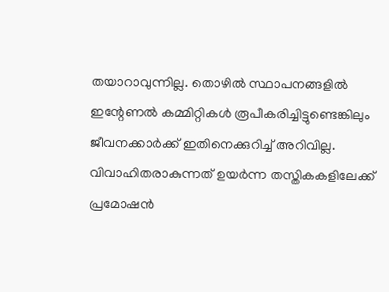തയാറാവുന്നില്ല. തൊഴില്‍ സ്ഥാപനങ്ങളില്‍ ഇന്റേണല്‍ കമ്മിറ്റികള്‍ രൂപീകരിച്ചിട്ടുണ്ടെങ്കിലും ജീവനക്കാര്‍ക്ക് ഇതിനെക്കുറിച്ച് അറിവില്ല. വിവാഹിതരാകുന്നത് ഉയര്‍ന്ന തസ്തികകളിലേക്ക് പ്രമോഷന്‍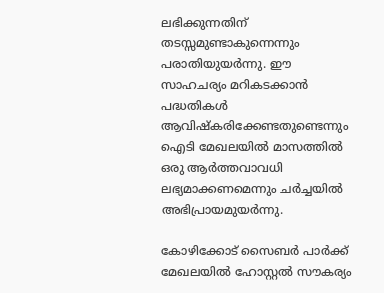ലഭിക്കുന്നതിന് തടസ്സമുണ്ടാകുന്നെന്നും പരാതിയുയര്‍ന്നു. ഈ സാഹചര്യം മറികടക്കാന്‍ പദ്ധതികള്‍ ആവിഷ്‌കരിക്കേണ്ടതുണ്ടെന്നും ഐടി മേഖലയില്‍ മാസത്തില്‍ ഒരു ആര്‍ത്തവാവധി ലഭ്യമാക്കണമെന്നും ചര്‍ച്ചയില്‍ അഭിപ്രായമുയര്‍ന്നു.

കോഴിക്കോട് സൈബര്‍ പാര്‍ക്ക് മേഖലയില്‍ ഹോസ്റ്റല്‍ സൗകര്യം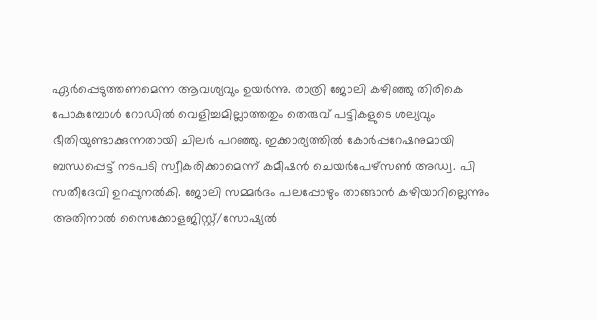ഏര്‍പ്പെടുത്തണമെന്ന ആവശ്യവും ഉയര്‍ന്നു. രാത്രി ജോലി കഴിഞ്ഞു തിരികെ പോകുമ്പോള്‍ റോഡില്‍ വെളിച്ചമില്ലാത്തതും തെരുവ് പട്ടികളുടെ ശല്യവും ഭീതിയുണ്ടാക്കുന്നതായി ചിലര്‍ പറഞ്ഞു. ഇക്കാര്യത്തില്‍ കോര്‍പ്പറേഷനുമായി ബന്ധപ്പെട്ട് നടപടി സ്വീകരിക്കാമെന്ന് കമീഷന്‍ ചെയര്‍പേഴ്‌സണ്‍ അഡ്വ. പി സതീദേവി ഉറപ്പുനല്‍കി. ജോലി സമ്മര്‍ദം പലപ്പോഴും താങ്ങാന്‍ കഴിയാറില്ലെന്നും അതിനാല്‍ സൈക്കോളജിസ്റ്റ്/സോഷ്യല്‍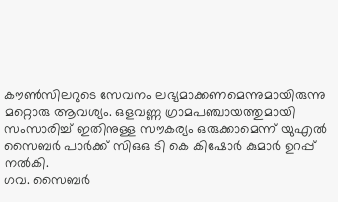കൗണ്‍സിലറുടെ സേവനം ലഭ്യമാക്കണമെന്നുമായിരുന്നു മറ്റൊരു ആവശ്യം. ഒളവണ്ണ ഗ്രാമപഞ്ചായത്തുമായി സംസാരിച്ച് ഇതിനുള്ള സൗകര്യം ഒരുക്കാമെന്ന് യുഎല്‍ സൈബര്‍ പാര്‍ക്ക് സിഒഒ ടി കെ കിഷോര്‍ കുമാര്‍ ഉറപ്പ് നല്‍കി.
ഗവ. സൈബര്‍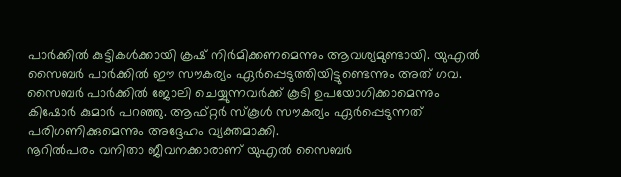പാര്‍ക്കില്‍ കുട്ടികള്‍ക്കായി ക്രഷ് നിര്‍മിക്കണമെന്നും ആവശ്യമുണ്ടായി. യുഎല്‍ സൈബര്‍ പാര്‍ക്കില്‍ ഈ സൗകര്യം ഏര്‍പ്പെടുത്തിയിട്ടുണ്ടെന്നും അത് ഗവ. സൈബര്‍ പാര്‍ക്കില്‍ ജോലി ചെയ്യുന്നവര്‍ക്ക് കൂടി ഉപയോഗിക്കാമെന്നും കിഷോര്‍ കുമാര്‍ പറഞ്ഞു. ആഫ്റ്റര്‍ സ്‌കൂള്‍ സൗകര്യം ഏര്‍പ്പെടുന്നത് പരിഗണിക്കുമെന്നും അദ്ദേഹം വ്യക്തമാക്കി.
നൂറില്‍പരം വനിതാ ജീവനക്കാരാണ് യുഎല്‍ സൈബര്‍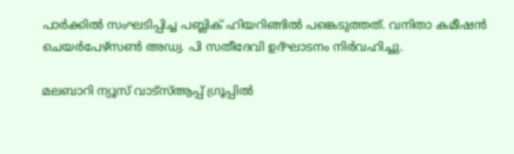പാര്‍ക്കില്‍ സംഘടിപ്പിച്ച പബ്ലിക് ഹിയറിങ്ങില്‍ പങ്കെടുത്തത്. വനിതാ കമീഷന്‍ ചെയര്‍പേഴ്‌സണ്‍ അഡ്വ. പി സതീദേവി ഉദ്ഘാടനം നിര്‍വഹിച്ചു.

മലബാറി ന്യൂസ് വാട്‌സ്ആപ്പ് ഗ്രൂപ്പില്‍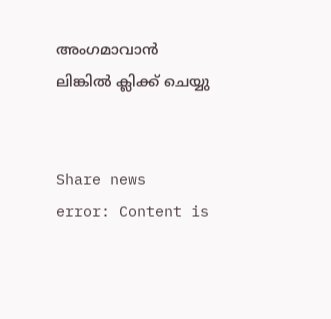അംഗമാവാന്‍
ലിങ്കില്‍ ക്ലിക്ക് ചെയ്യു


Share news
error: Content is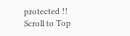protected !!
Scroll to Top